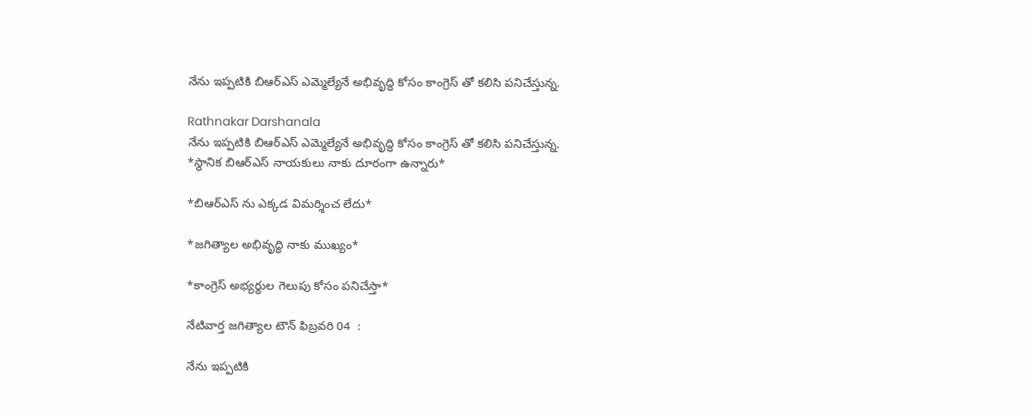నేను ఇప్పటికి బిఆర్ఎస్ ఎమ్మెల్యేనే అభివృద్ధి కోసం కాంగ్రెస్ తో కలిసి పనిచేస్తున్న.

Rathnakar Darshanala
నేను ఇప్పటికి బిఆర్ఎస్ ఎమ్మెల్యేనే అభివృద్ధి కోసం కాంగ్రెస్ తో కలిసి పనిచేస్తున్న.
*స్థానిక బిఆర్ఎస్ నాయకులు నాకు దూరంగా ఉన్నారు*

*బిఆర్ఎస్ ను ఎక్కడ విమర్శించ లేదు*

*జగిత్యాల అభివృద్ధి నాకు ముఖ్యం*

*కాంగ్రెస్ అభ్యర్థుల గెలుపు కోసం పనిచేస్తా*

నేటివార్త జగిత్యాల టౌన్ ఫిబ్రవరి 04  :

నేను ఇప్పటికి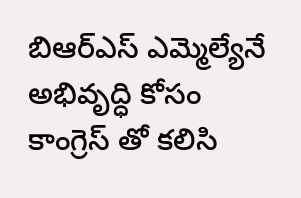బిఆర్ఎస్ ఎమ్మెల్యేనే అభివృద్ధి కోసం కాంగ్రెస్ తో కలిసి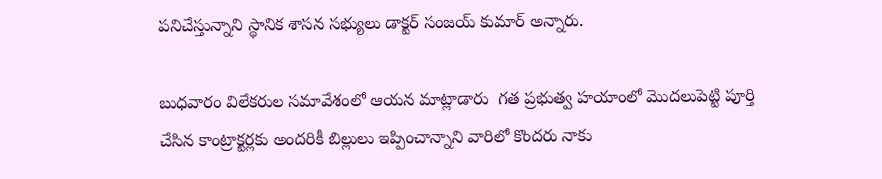పనిచేస్తున్నాని స్థానిక శాసన సభ్యులు డాక్టర్ సంజయ్ కుమార్ అన్నారు.

బుధవారం విలేకరుల సమావేశంలో ఆయన మాట్లాడారు  గత ప్రభుత్వ హయాంలో మొదలుపెట్టి పూర్తి చేసిన కాంట్రాక్టర్లకు అందరికీ బిల్లులు ఇప్పించాన్నాని వారిలో కొందరు నాకు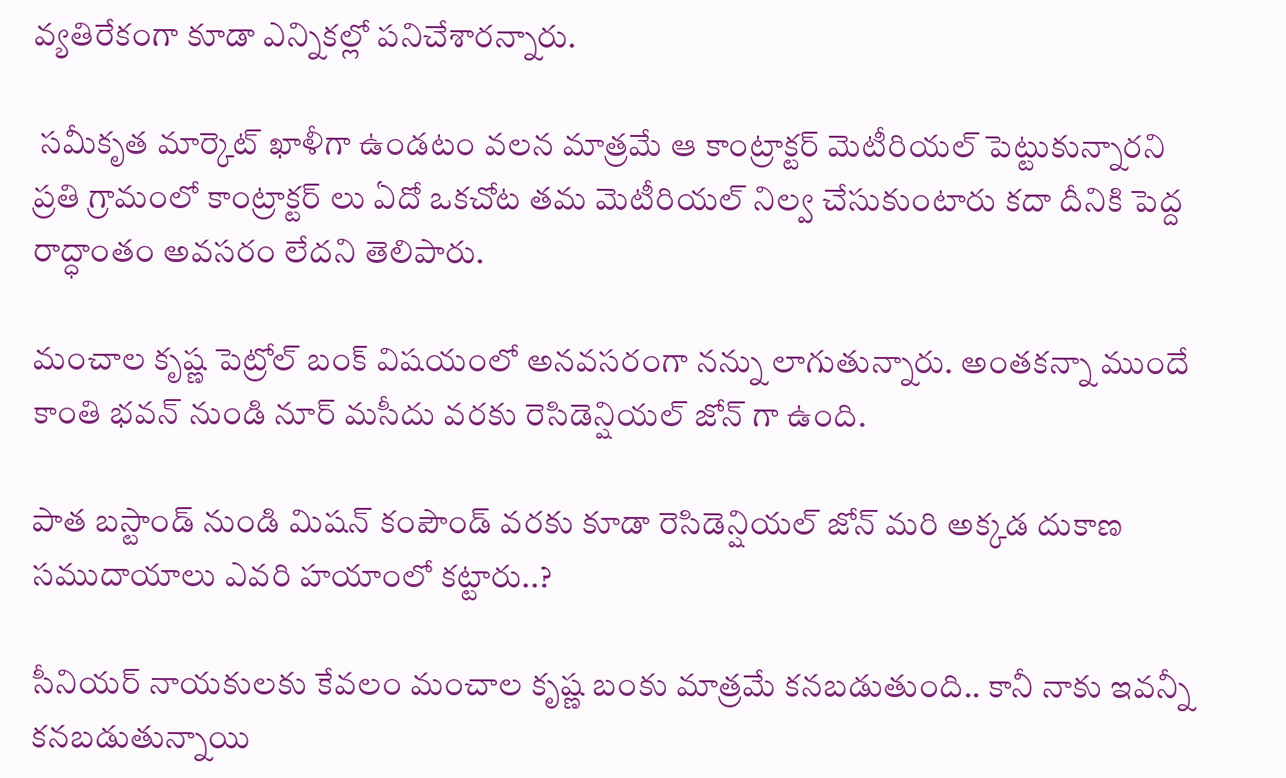వ్యతిరేకంగా కూడా ఎన్నికల్లో పనిచేశారన్నారు.

 సమీకృత మార్కెట్ ఖాళీగా ఉండటం వలన మాత్రమే ఆ కాంట్రాక్టర్ మెటీరియల్ పెట్టుకున్నారని
ప్రతి గ్రామంలో కాంట్రాక్టర్ లు ఏదో ఒకచోట తమ మెటీరియల్ నిల్వ చేసుకుంటారు కదా దీనికి పెద్ద రాద్ధాంతం అవసరం లేదని తెలిపారు.

మంచాల కృష్ణ పెట్రోల్ బంక్ విషయంలో అనవసరంగా నన్ను లాగుతున్నారు. అంతకన్నా ముందే కాంతి భవన్ నుండి నూర్ మసీదు వరకు రెసిడెన్షియల్ జోన్ గా ఉంది.

పాత బస్టాండ్ నుండి మిషన్ కంపౌండ్ వరకు కూడా రెసిడెన్షియల్ జోన్ మరి అక్కడ దుకాణ సముదాయాలు ఎవరి హయాంలో కట్టారు..?

సీనియర్ నాయకులకు కేవలం మంచాల కృష్ణ బంకు మాత్రమే కనబడుతుంది.. కానీ నాకు ఇవన్నీ కనబడుతున్నాయి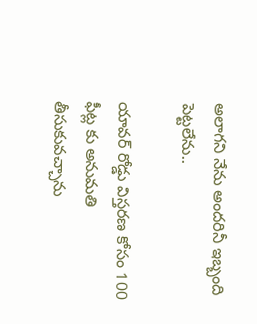అలాగని నేను అందరినీ ఇబ్బంది పెట్టలేను..

యావర్ రోడ్డు విస్తరణ కోసం 100 ఫీట్ల కు అనుమతి తీసుకువచ్చాను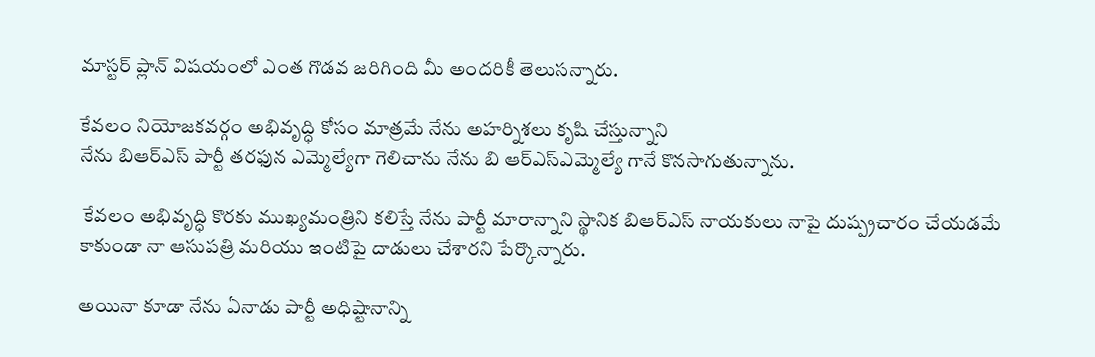మాస్టర్ ప్లాన్ విషయంలో ఎంత గొడవ జరిగింది మీ అందరికీ తెలుసన్నారు.

కేవలం నియోజకవర్గం అభివృద్ధి కోసం మాత్రమే నేను అహర్నిశలు కృషి చేస్తున్నాని
నేను బిఆర్ఎస్ పార్టీ తరఫున ఎమ్మెల్యేగా గెలిచాను నేను బి ఆర్ఎస్ఎమ్మెల్యే గానే కొనసాగుతున్నాను.

 కేవలం అభివృద్ధి కొరకు ముఖ్యమంత్రిని కలిస్తే నేను పార్టీ మారాన్నాని స్థానిక బిఆర్ఎస్ నాయకులు నాపై దుష్ప్రచారం చేయడమే కాకుండా నా ఆసుపత్రి మరియు ఇంటిపై దాడులు చేశారని పేర్కొన్నారు.

అయినా కూడా నేను ఏనాడు పార్టీ అధిష్టానాన్ని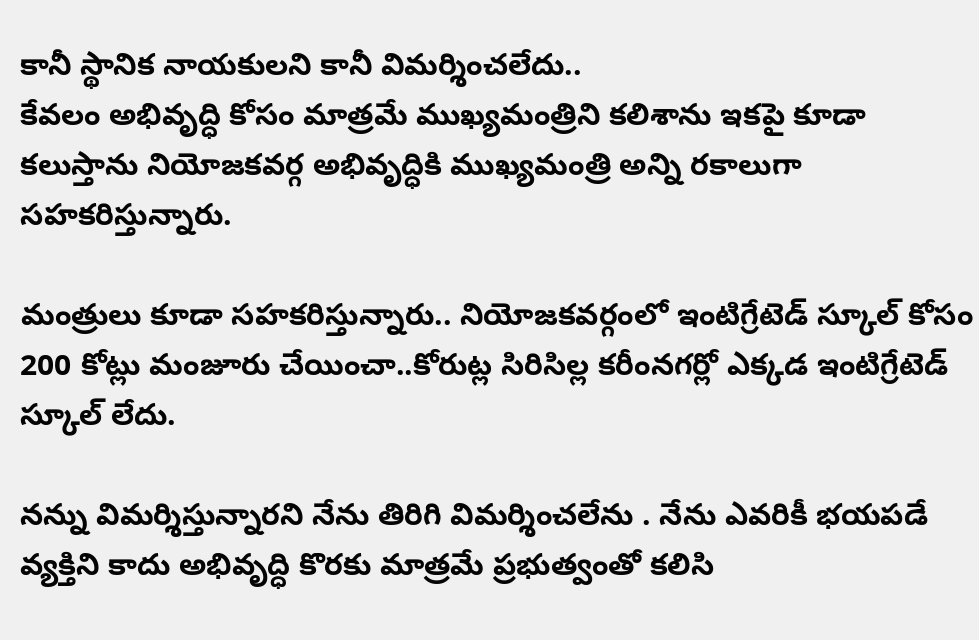కానీ స్థానిక నాయకులని కానీ విమర్శించలేదు..
కేవలం అభివృద్ధి కోసం మాత్రమే ముఖ్యమంత్రిని కలిశాను ఇకపై కూడా కలుస్తాను నియోజకవర్గ అభివృద్ధికి ముఖ్యమంత్రి అన్ని రకాలుగా సహకరిస్తున్నారు.

మంత్రులు కూడా సహకరిస్తున్నారు.. నియోజకవర్గంలో ఇంటిగ్రేటెడ్ స్కూల్ కోసం 200 కోట్లు మంజూరు చేయించా..కోరుట్ల సిరిసిల్ల కరీంనగర్లో ఎక్కడ ఇంటిగ్రేటెడ్ స్కూల్ లేదు.

నన్ను విమర్శిస్తున్నారని నేను తిరిగి విమర్శించలేను . నేను ఎవరికీ భయపడే వ్యక్తిని కాదు అభివృద్ధి కొరకు మాత్రమే ప్రభుత్వంతో కలిసి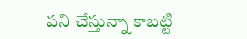పని చేస్తున్నా కాబట్టి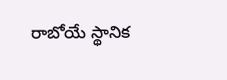రాబోయే స్థానిక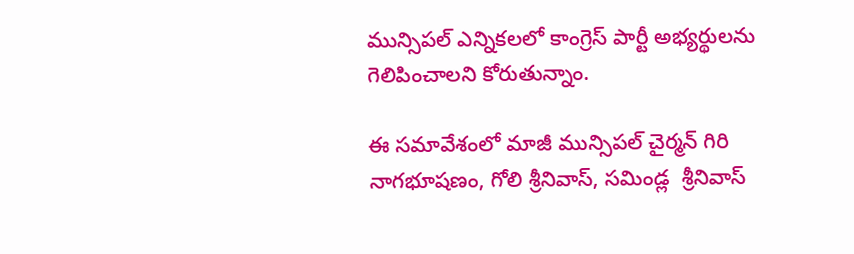మున్సిపల్ ఎన్నికలలో కాంగ్రెస్ పార్టీ అభ్యర్థులను గెలిపించాలని కోరుతున్నాం.

ఈ సమావేశంలో మాజీ మున్సిపల్ చైర్మన్ గిరి నాగభూషణం, గోలి శ్రీనివాస్, సమిండ్ల  శ్రీనివాస్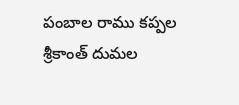పంబాల రాము కప్పల శ్రీకాంత్ దుమల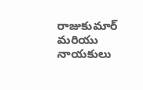రాజుకుమార్ మరియు నాయకులు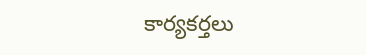కార్యకర్తలు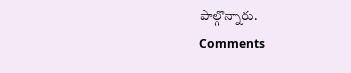పాల్గొన్నారు.
Comments